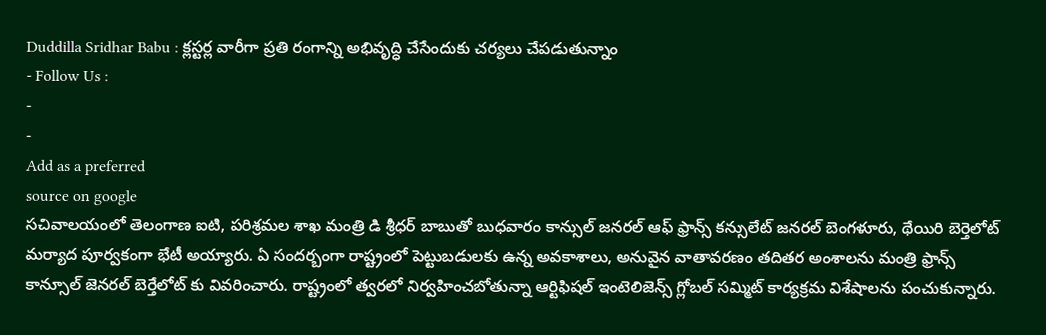Duddilla Sridhar Babu : క్లస్టర్ల వారీగా ప్రతి రంగాన్ని అభివృద్ధి చేసేందుకు చర్యలు చేపడుతున్నాం
- Follow Us :
-
-
Add as a preferred
source on google
సచివాలయంలో తెలంగాణ ఐటి, పరిశ్రమల శాఖ మంత్రి డి శ్రీధర్ బాబుతో బుధవారం కాన్సుల్ జనరల్ ఆఫ్ ఫ్రాన్స్ కన్సులేట్ జనరల్ బెంగళూరు, థేయిరి బెర్తెలోట్ మర్యాద పూర్వకంగా భేటీ అయ్యారు. ఏ సందర్బంగా రాష్ట్రంలో పెట్టుబడులకు ఉన్న అవకాశాలు, అనువైన వాతావరణం తదితర అంశాలను మంత్రి ఫ్రాన్స్ కాన్సూల్ జెనరల్ బెర్తేలోట్ కు వివరించారు. రాష్ట్రంలో త్వరలో నిర్వహించబోతున్నా ఆర్టిఫిషల్ ఇంటెలిజెన్స్ గ్లోబల్ సమ్మిట్ కార్యక్రమ విశేషాలను పంచుకున్నారు.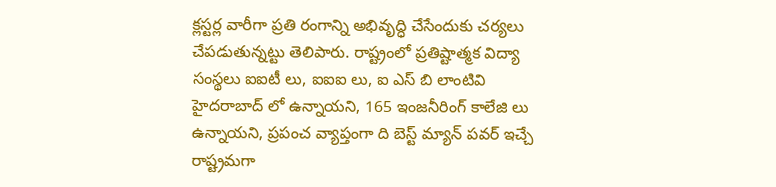క్లస్టర్ల వారీగా ప్రతి రంగాన్ని అభివృద్ధి చేసేందుకు చర్యలు చేపడుతున్నట్టు తెలిపారు. రాష్ట్రంలో ప్రతిష్టాత్మక విద్యా సంస్థలు ఐఐటీ లు, ఐఐఐ లు, ఐ ఎస్ బి లాంటివి హైదరాబాద్ లో ఉన్నాయని, 165 ఇంజనీరింగ్ కాలేజి లు ఉన్నాయని, ప్రపంచ వ్యాప్తంగా ది బెస్ట్ మ్యాన్ పవర్ ఇచ్చే రాష్ట్రమగా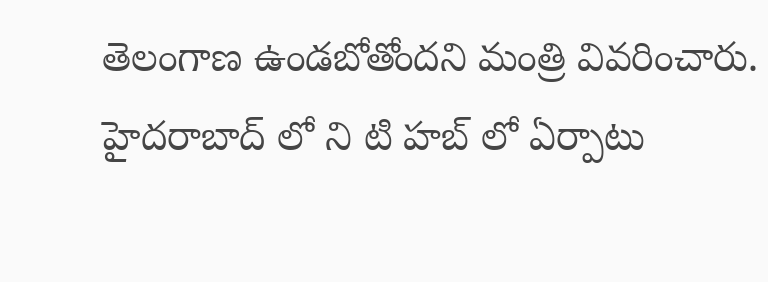తెలంగాణ ఉండబోతోందని మంత్రి వివరించారు.
హైదరాబాద్ లో ని టి హబ్ లో ఏర్పాటు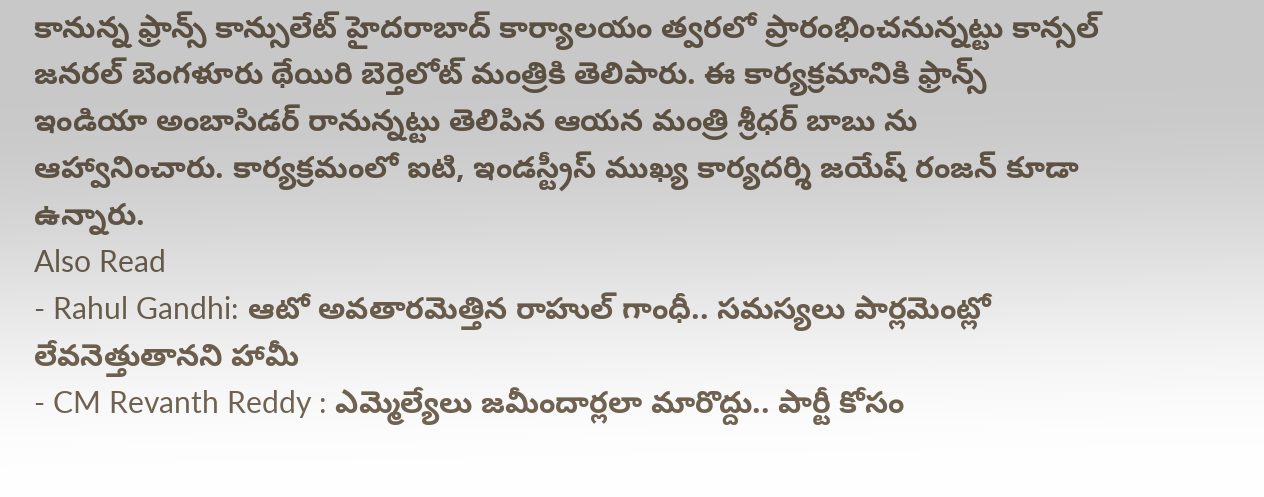కానున్న ఫ్రాన్స్ కాన్సులేట్ హైదరాబాద్ కార్యాలయం త్వరలో ప్రారంభించనున్నట్టు కాన్సల్ జనరల్ బెంగళూరు థేయిరి బెర్తెలోట్ మంత్రికి తెలిపారు. ఈ కార్యక్రమానికి ఫ్రాన్స్ ఇండియా అంబాసిడర్ రానున్నట్టు తెలిపిన ఆయన మంత్రి శ్రీధర్ బాబు ను ఆహ్వానించారు. కార్యక్రమంలో ఐటి, ఇండస్ట్రీస్ ముఖ్య కార్యదర్శి జయేష్ రంజన్ కూడా ఉన్నారు.
Also Read
- Rahul Gandhi: ఆటో అవతారమెత్తిన రాహుల్ గాంధీ.. సమస్యలు పార్లమెంట్లో లేవనెత్తుతానని హామీ
- CM Revanth Reddy : ఎమ్మెల్యేలు జమీందార్లలా మారొద్దు.. పార్టీ కోసం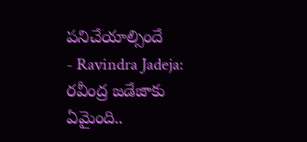పనిచేయాల్సిందే
- Ravindra Jadeja: రవీంద్ర జడేజాకు ఏమైంది..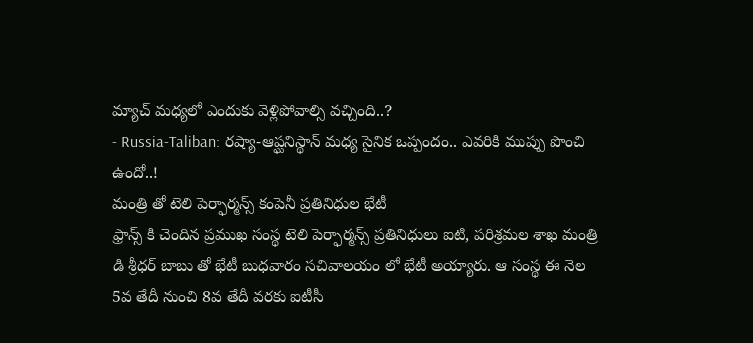మ్యాచ్ మధ్యలో ఎందుకు వెళ్లిపోవాల్సి వచ్చింది..?
- Russia-Taliban: రష్యా-ఆప్ఘనిస్థాన్ మధ్య సైనిక ఒప్పందం.. ఎవరికి ముప్పు పొంచి ఉందో..!
మంత్రి తో టెలి పెర్ఫార్మన్స్ కంపెనీ ప్రతినిధుల భేటీ
ఫ్రాన్స్ కి చెందిన ప్రముఖ సంస్థ టెలి పెర్ఫార్మన్స్ ప్రతినిధులు ఐటి, పరిశ్రమల శాఖ మంత్రి డి శ్రీధర్ బాబు తో భేటీ బుధవారం సచివాలయం లో భేటీ అయ్యారు. ఆ సంస్థ ఈ నెల 5వ తేదీ నుంచి 8వ తేదీ వరకు ఐటీసీ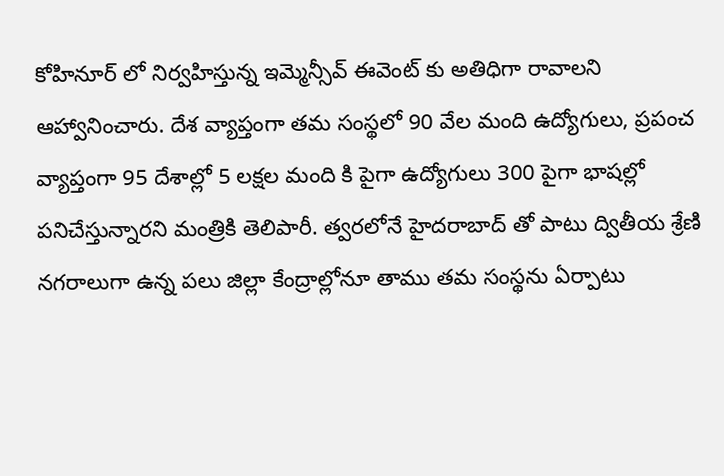కోహినూర్ లో నిర్వహిస్తున్న ఇమ్మెన్సీవ్ ఈవెంట్ కు అతిధిగా రావాలని ఆహ్వానించారు. దేశ వ్యాప్తంగా తమ సంస్థలో 90 వేల మంది ఉద్యోగులు, ప్రపంచ వ్యాప్తంగా 95 దేశాల్లో 5 లక్షల మంది కి పైగా ఉద్యోగులు 300 పైగా భాషల్లో పనిచేస్తున్నారని మంత్రికి తెలిపారీ. త్వరలోనే హైదరాబాద్ తో పాటు ద్వితీయ శ్రేణి నగరాలుగా ఉన్న పలు జిల్లా కేంద్రాల్లోనూ తాము తమ సంస్థను ఏర్పాటు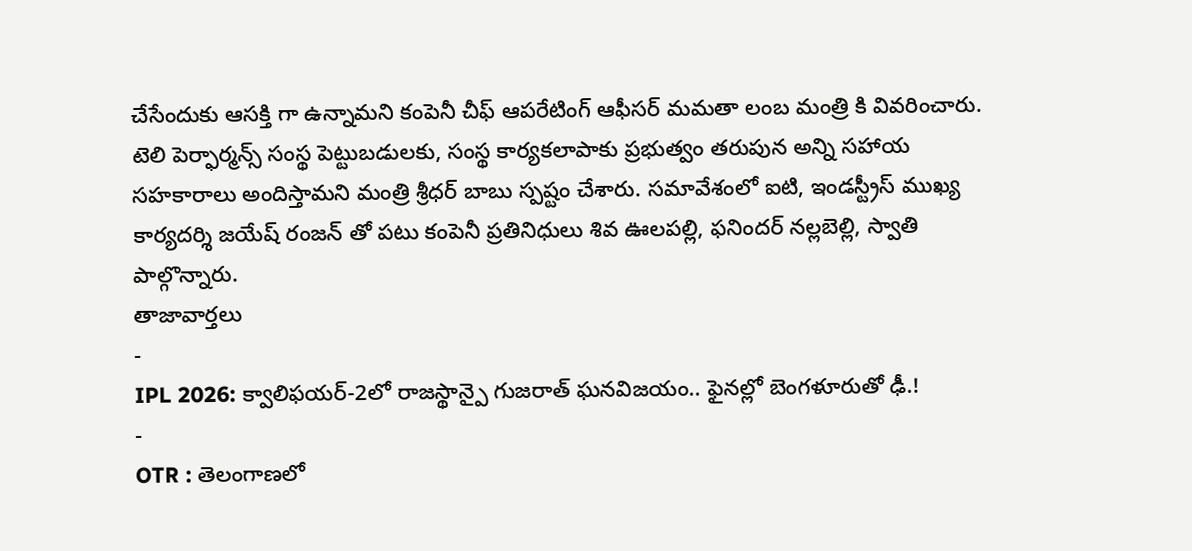చేసేందుకు ఆసక్తి గా ఉన్నామని కంపెనీ చీఫ్ ఆపరేటింగ్ ఆఫీసర్ మమతా లంబ మంత్రి కి వివరించారు. టెలి పెర్ఫార్మన్స్ సంస్థ పెట్టుబడులకు, సంస్థ కార్యకలాపాకు ప్రభుత్వం తరుపున అన్ని సహాయ సహకారాలు అందిస్తామని మంత్రి శ్రీధర్ బాబు స్పష్టం చేశారు. సమావేశంలో ఐటి, ఇండస్ట్రీస్ ముఖ్య కార్యదర్శి జయేష్ రంజన్ తో పటు కంపెనీ ప్రతినిధులు శివ ఊలపల్లి, ఫనిందర్ నల్లబెల్లి, స్వాతి పాల్గొన్నారు.
తాజావార్తలు
-
IPL 2026: క్వాలిఫయర్-2లో రాజస్థాన్పై గుజరాత్ ఘనవిజయం.. ఫైనల్లో బెంగళూరుతో ఢీ.!
-
OTR : తెలంగాణలో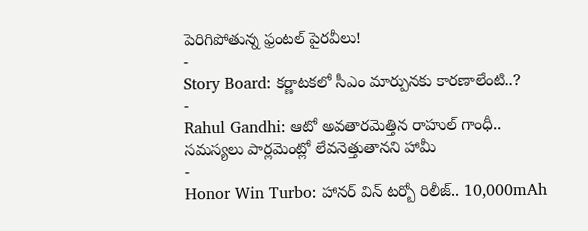పెరిగిపోతున్న ఫ్రంటల్ పైరవీలు!
-
Story Board: కర్ణాటకలో సీఎం మార్పునకు కారణాలేంటి..?
-
Rahul Gandhi: ఆటో అవతారమెత్తిన రాహుల్ గాంధీ.. సమస్యలు పార్లమెంట్లో లేవనెత్తుతానని హామీ
-
Honor Win Turbo: హానర్ విన్ టర్బో రిలీజ్.. 10,000mAh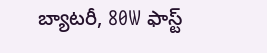బ్యాటరీ, 80W ఫాస్ట్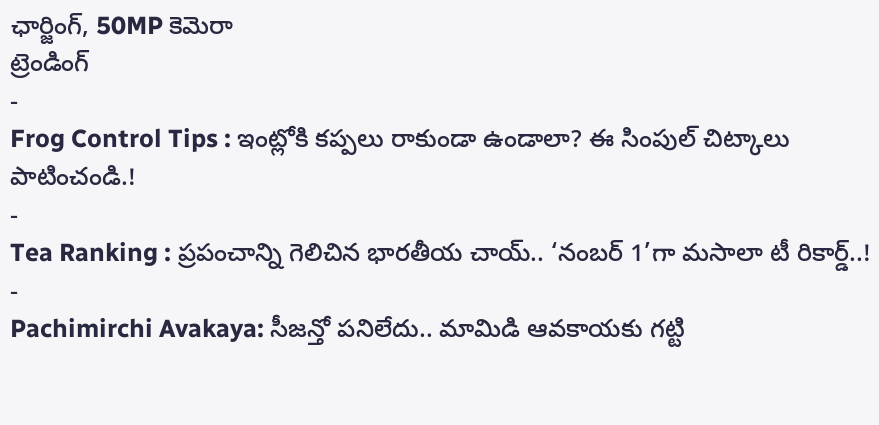ఛార్జింగ్, 50MP కెమెరా
ట్రెండింగ్
-
Frog Control Tips : ఇంట్లోకి కప్పలు రాకుండా ఉండాలా? ఈ సింపుల్ చిట్కాలు పాటించండి.!
-
Tea Ranking : ప్రపంచాన్ని గెలిచిన భారతీయ చాయ్.. ‘నంబర్ 1’గా మసాలా టీ రికార్డ్..!
-
Pachimirchi Avakaya: సీజన్తో పనిలేదు.. మామిడి ఆవకాయకు గట్టి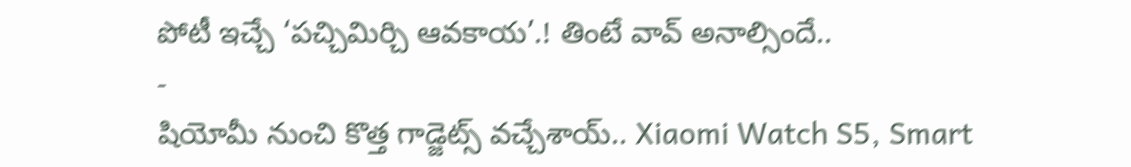పోటీ ఇచ్చే ‘పచ్చిమిర్చి ఆవకాయ’.! తింటే వావ్ అనాల్సిందే..
-
షియోమీ నుంచి కొత్త గాడ్జెట్స్ వచ్చేశాయ్.. Xiaomi Watch S5, Smart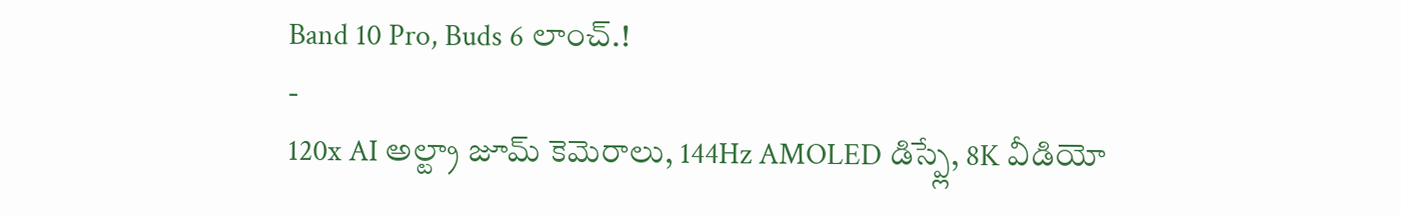Band 10 Pro, Buds 6 లాంచ్.!
-
120x AI అల్ట్రా జూమ్ కెమెరాలు, 144Hz AMOLED డిస్ప్లే, 8K వీడియో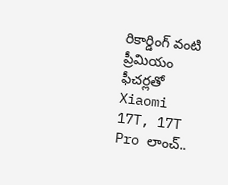రికార్డింగ్ వంటి ప్రీమియం ఫీచర్లతో Xiaomi 17T, 17T Pro లాంచ్..